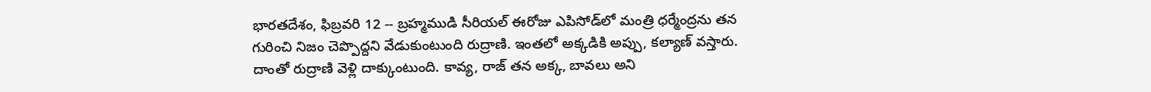భారతదేశం, ఫిబ్రవరి 12 -- బ్రహ్మముడి సీరియల్‌ ఈరోజు ఎపిసోడ్‌‌లో మంత్రి ధర్మేంద్రను తన గురించి నిజం చెప్పొద్దని వేడుకుంటుంది రుద్రాణి. ఇంతలో అక్కడికి అప్పు, కల్యాణ్ వస్తారు. దాంతో రుద్రాణి వెళ్లి దాక్కుంటుంది. కావ్య, రాజ్ తన అక్క, బావలు అని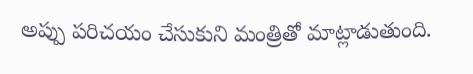అప్పు పరిచయం చేసుకుని మంత్రితో మాట్లాడుతుంది.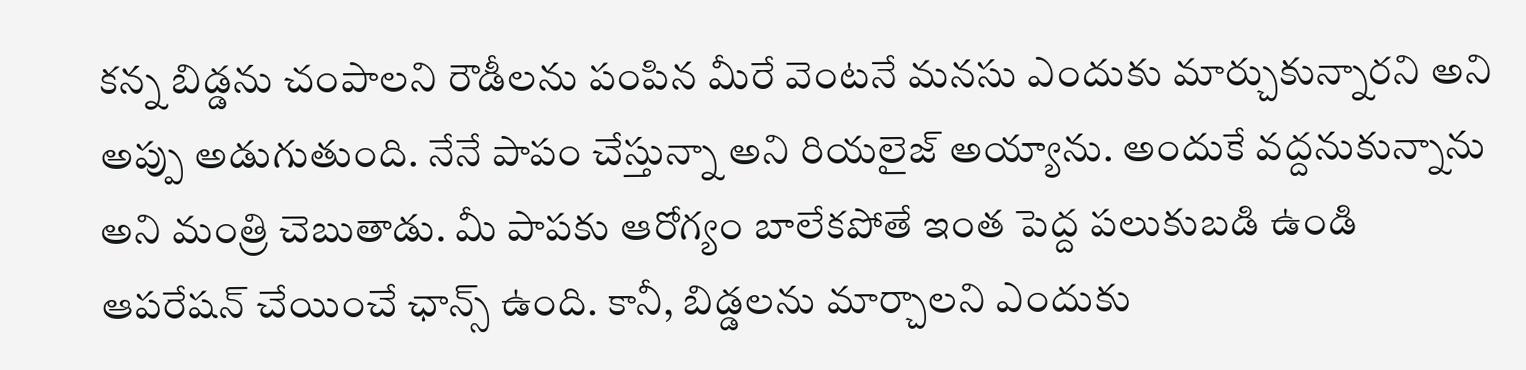కన్న బిడ్డను చంపాలని రౌడీలను పంపిన మీరే వెంటనే మనసు ఎందుకు మార్చుకున్నారని అని అప్పు అడుగుతుంది. నేనే పాపం చేస్తున్నా అని రియలైజ్ అయ్యాను. అందుకే వద్దనుకున్నాను అని మంత్రి చెబుతాడు. మీ పాపకు ఆరోగ్యం బాలేకపోతే ఇంత పెద్ద పలుకుబడి ఉండి ఆపరేషన్ చేయించే ఛాన్స్ ఉంది. కానీ, బిడ్డలను మార్చాలని ఎందుకు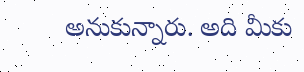అనుకున్నారు. అది మీకు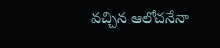వచ్చిన ఆలోచనేనా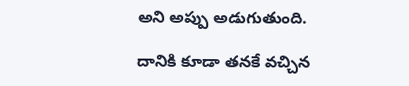అని అప్పు అడుగుతుంది.

దానికి కూడా తనకే వచ్చిన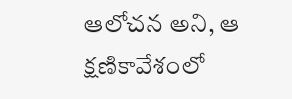ఆలోచన అని, ఆ క్షణికావేశంలో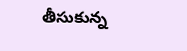తీసుకున్న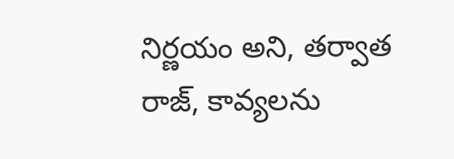నిర్ణయం అని, తర్వాత రాజ్, కావ్యలను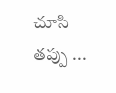చూసి తప్పు ...